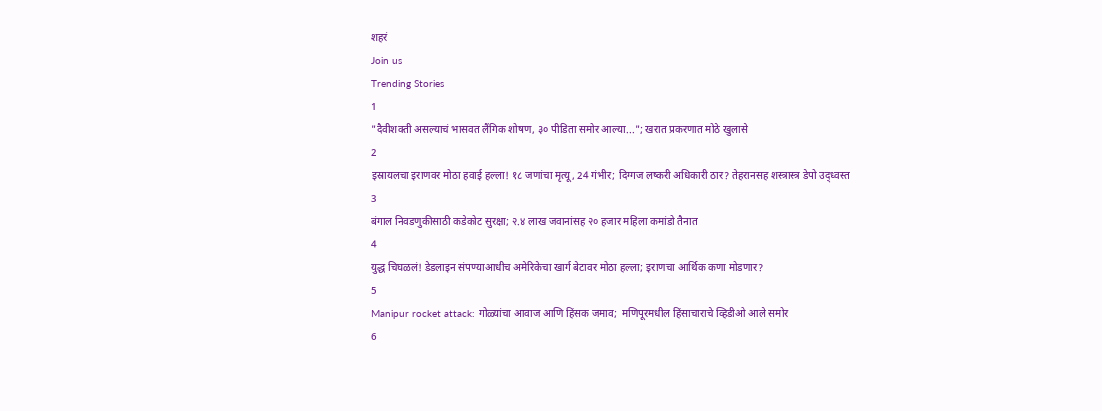शहरं
Join us
Trending Stories
1
"दैवीशक्ती असल्याचं भासवत लैंगिक शोषण, ३० पीडिता समोर आल्या..."; खरात प्रकरणात मोठे खुलासे
2
इस्रायलचा इराणवर मोठा हवाई हल्ला! १८ जणांचा मृत्यू, 24 गंभीर; दिग्गज लष्करी अधिकारी ठार? तेहरानसह शस्त्रास्त्र डेपो उद्ध्वस्त
3
बंगाल निवडणुकीसाठी कडेकोट सुरक्षा; २.४ लाख जवानांसह २० हजार महिला कमांडो तैनात
4
युद्ध चिघळलं! डेडलाइन संपण्याआधीच अमेरिकेचा खार्ग बेटावर मोठा हल्ला; इराणचा आर्थिक कणा मोडणार?
5
Manipur rocket attack: गोळ्यांचा आवाज आणि हिंसक जमाव;  मणिपूरमधील हिंसाचाराचे व्हिडीओ आले समोर
6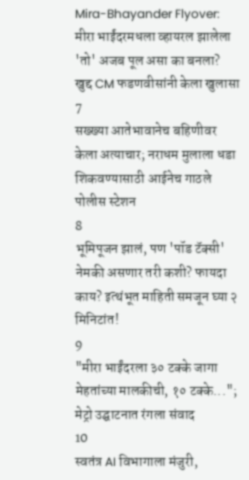Mira-Bhayander Flyover: मीरा भाईंदरमधला व्हायरल झालेला 'तो' अजब पूल असा का बनला? खुद्द CM फडणवीसांनी केला खुलासा
7
सख्ख्या आतेभावानेच बहिणीवर केला अत्याचार; नराधम मुलाला धडा शिकवण्यासाठी आईनेच गाठले पोलीस स्टेशन
8
भूमिपूजन झालं, पण 'पॉड टॅक्सी' नेमकी असणार तरी कशी? फायदा काय? इत्थंभूत माहिती समजून घ्या २ मिनिटांत!
9
"मीरा भाईंदरला ३० टक्के जागा मेहतांच्या मालकीची, १० टक्के..."; मेट्रो उद्घाटनात रंगला संवाद
10
स्वतंत्र AI विभागाला मंजुरी,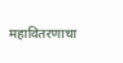महावितरणाचा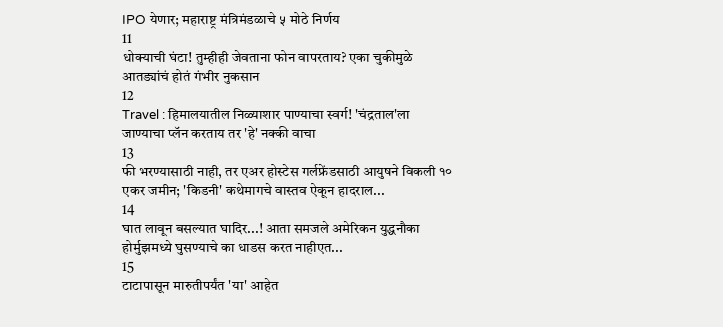IPO येणार; महाराष्ट्र मंत्रिमंडळाचे ५ मोठे निर्णय
11
धोक्याची घंटा! तुम्हीही जेवताना फोन वापरताय? एका चुकीमुळे आतड्यांचं होतं गंभीर नुकसान
12
Travel : हिमालयातील निळ्याशार पाण्याचा स्वर्ग! 'चंद्रताल'ला जाण्याचा प्लॅन करताय तर 'हे' नक्की वाचा
13
फी भरण्यासाठी नाही, तर एअर होस्टेस गर्लफ्रेंडसाठी आयुषने विकली १० एकर जमीन; 'किडनी' कथेमागचे वास्तव ऐकून हादराल...
14
घात लावून बसल्यात घादिर...! आता समजले अमेरिकन युद्धनौका होर्मुझमध्ये घुसण्याचे का धाडस करत नाहीएत...
15
टाटापासून मारुतीपर्यंत 'या' आहेत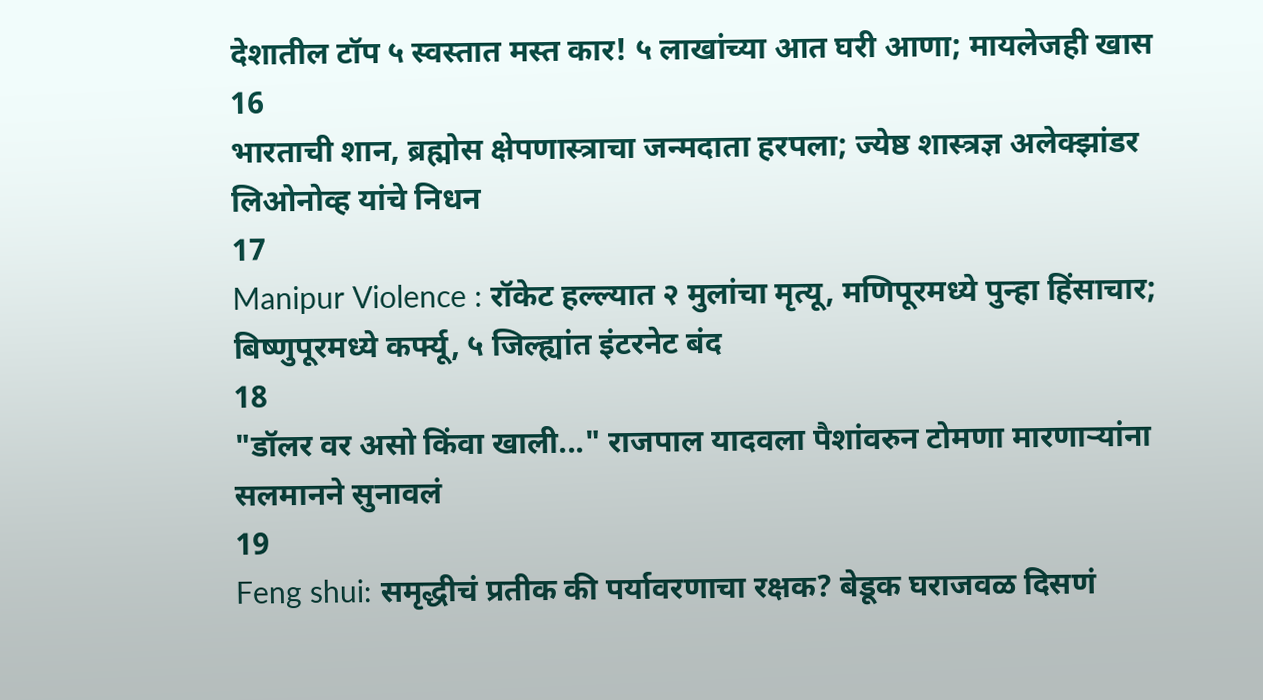देशातील टॉप ५ स्वस्तात मस्त कार! ५ लाखांच्या आत घरी आणा; मायलेजही खास
16
भारताची शान, ब्रह्मोस क्षेपणास्त्राचा जन्मदाता हरपला; ज्येष्ठ शास्त्रज्ञ अलेक्झांडर लिओनोव्ह यांचे निधन
17
Manipur Violence : रॉकेट हल्ल्यात २ मुलांचा मृत्यू, मणिपूरमध्ये पुन्हा हिंसाचार; बिष्णुपूरमध्ये कर्फ्यू, ५ जिल्ह्यांत इंटरनेट बंद
18
"डॉलर वर असो किंवा खाली..." राजपाल यादवला पैशांवरुन टोमणा मारणाऱ्यांना सलमानने सुनावलं
19
Feng shui: समृद्धीचं प्रतीक की पर्यावरणाचा रक्षक? बेडूक घराजवळ दिसणं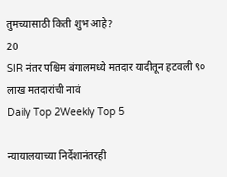तुमच्यासाठी किती शुभ आहे?
20
SIR नंतर पश्चिम बंगालमध्ये मतदार यादीतून हटवली ९० लाख मतदारांची नावं
Daily Top 2Weekly Top 5

न्यायालयाच्या निर्देशानंतरही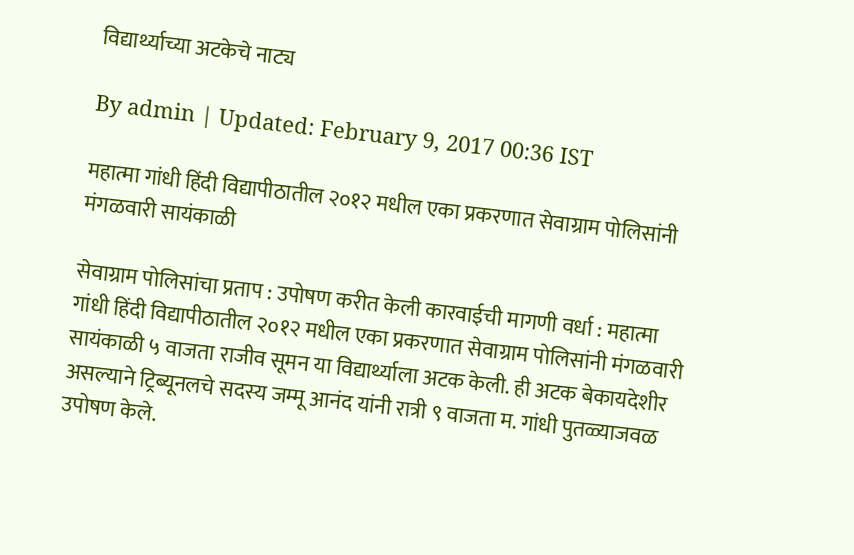विद्यार्थ्याच्या अटकेचे नाट्य

By admin | Updated: February 9, 2017 00:36 IST

महात्मा गांधी हिंदी विद्यापीठातील २०१२ मधील एका प्रकरणात सेवाग्राम पोलिसांनी मंगळवारी सायंकाळी

सेवाग्राम पोलिसांचा प्रताप : उपोषण करीत केली कारवाईची मागणी वर्धा : महात्मा गांधी हिंदी विद्यापीठातील २०१२ मधील एका प्रकरणात सेवाग्राम पोलिसांनी मंगळवारी सायंकाळी ५ वाजता राजीव सूमन या विद्यार्थ्याला अटक केली. ही अटक बेकायदेशीर असल्याने ट्रिब्यूनलचे सदस्य जम्मू आनंद यांनी रात्री ९ वाजता म. गांधी पुतळ्याजवळ उपोषण केले.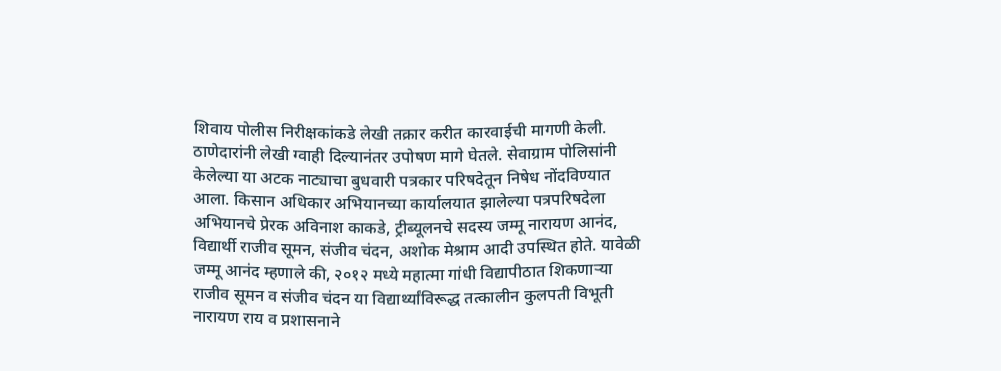शिवाय पोलीस निरीक्षकांकडे लेखी तक्रार करीत कारवाईची मागणी केली. ठाणेदारांनी लेखी ग्वाही दिल्यानंतर उपोषण मागे घेतले. सेवाग्राम पोलिसांनी केलेल्या या अटक नाट्याचा बुधवारी पत्रकार परिषदेतून निषेध नोंदविण्यात आला. किसान अधिकार अभियानच्या कार्यालयात झालेल्या पत्रपरिषदेला अभियानचे प्रेरक अविनाश काकडे, ट्रीब्यूलनचे सदस्य जम्मू नारायण आनंद, विद्यार्थी राजीव सूमन, संजीव चंदन, अशोक मेश्राम आदी उपस्थित होते. यावेळी जम्मू आनंद म्हणाले की, २०१२ मध्ये महात्मा गांधी विद्यापीठात शिकणाऱ्या राजीव सूमन व संजीव चंदन या विद्यार्थ्यांविरूद्ध तत्कालीन कुलपती विभूती नारायण राय व प्रशासनाने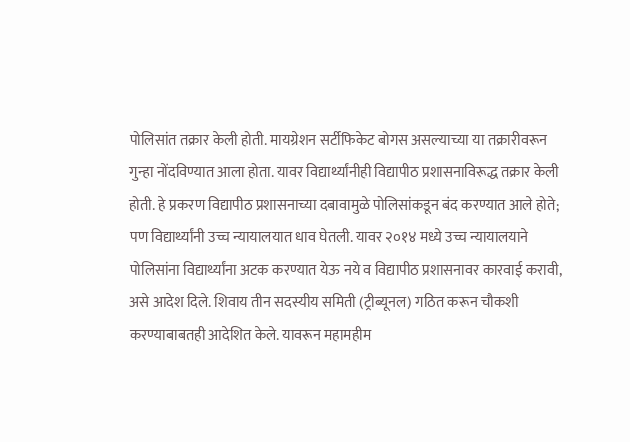पोलिसांत तक्रार केली होती. मायग्रेशन सर्टीफिकेट बोगस असल्याच्या या तक्रारीवरून गुन्हा नोंदविण्यात आला होता. यावर विद्यार्थ्यांनीही विद्यापीठ प्रशासनाविरूद्ध तक्रार केली होती. हे प्रकरण विद्यापीठ प्रशासनाच्या दबावामुळे पोलिसांकडून बंद करण्यात आले होते; पण विद्यार्थ्यांनी उच्च न्यायालयात धाव घेतली. यावर २०१४ मध्ये उच्च न्यायालयाने पोलिसांना विद्यार्थ्यांना अटक करण्यात येऊ नये व विद्यापीठ प्रशासनावर कारवाई करावी, असे आदेश दिले. शिवाय तीन सदस्यीय समिती (ट्रीब्यूनल) गठित करून चौकशी करण्याबाबतही आदेशित केले. यावरून महामहीम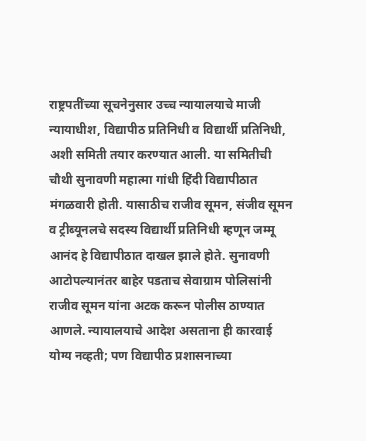राष्ट्रपतींच्या सूचनेनुसार उच्च न्यायालयाचे माजी न्यायाधीश, विद्यापीठ प्रतिनिधी व विद्यार्थी प्रतिनिधी, अशी समिती तयार करण्यात आली. या समितीची चौथी सुनावणी महात्मा गांधी हिंदी विद्यापीठात मंगळवारी होती. यासाठीच राजीव सूमन, संजीव सूमन व ट्रीब्यूनलचे सदस्य विद्यार्थी प्रतिनिधी म्हणून जम्मू आनंद हे विद्यापीठात दाखल झाले होते. सुनावणी आटोपल्यानंतर बाहेर पडताच सेवाग्राम पोलिसांनी राजीव सूमन यांना अटक करून पोलीस ठाण्यात आणले. न्यायालयाचे आदेश असताना ही कारवाई योग्य नव्हती; पण विद्यापीठ प्रशासनाच्या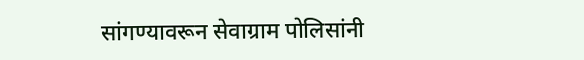सांगण्यावरून सेवाग्राम पोलिसांनी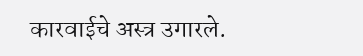कारवाईचे अस्त्र उगारले.